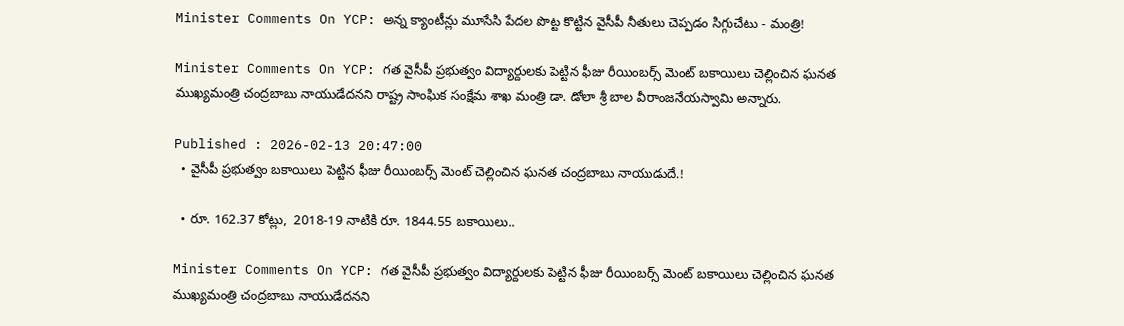Minister Comments On YCP: అన్న క్యాంటీన్లు మూసేసి పేదల పొట్ట కొట్టిన వైసీపీ నీతులు చెప్పడం సిగ్గుచేటు - మంత్రి!

Minister Comments On YCP: గత వైసీపీ ప్రభుత్వం విద్యార్దులకు పెట్టిన ఫీజు రీయింబర్స్ మెంట్ బకాయిలు చెల్లించిన ఘనత ముఖ్యమంత్రి చంద్రబాబు నాయుడేదనని రాష్ట్ర సాంఘిక సంక్షేమ శాఖ మంత్రి డా. డోలా శ్రీ బాల వీరాంజనేయస్వామి అన్నారు.

Published : 2026-02-13 20:47:00
  • వైసీపీ ప్రభుత్వం బకాయిలు పెట్టిన ఫీజు రీయింబర్స్ మెంట్ చెల్లించిన ఘనత చంద్రబాబు నాయుడుదే.!

  • రూ. 162.37 కోట్లు,  2018-19 నాటికి రూ. 1844.55 బకాయిలు..

Minister Comments On YCP: గత వైసీపీ ప్రభుత్వం విద్యార్దులకు పెట్టిన ఫీజు రీయింబర్స్ మెంట్ బకాయిలు చెల్లించిన ఘనత ముఖ్యమంత్రి చంద్రబాబు నాయుడేదనని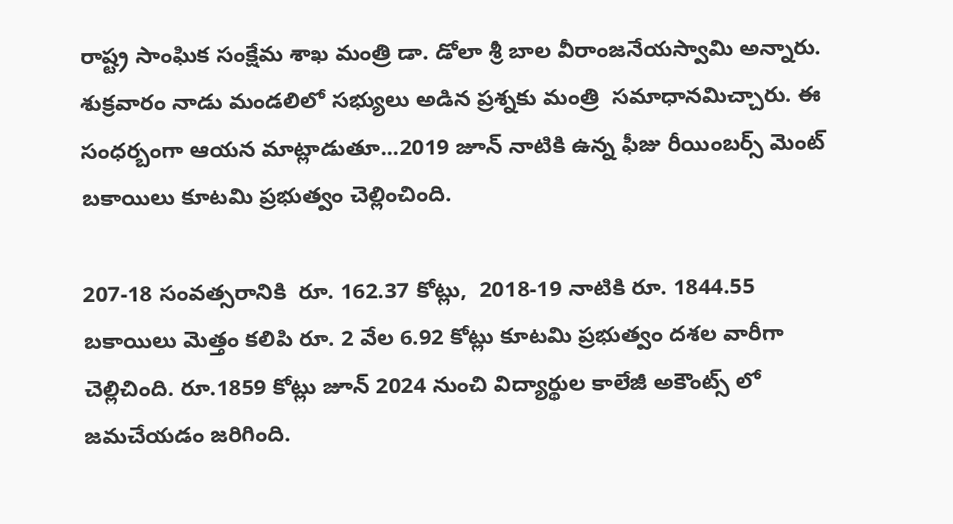రాష్ట్ర సాంఘిక సంక్షేమ శాఖ మంత్రి డా. డోలా శ్రీ బాల వీరాంజనేయస్వామి అన్నారు. శుక్రవారం నాడు మండలిలో సభ్యులు అడిన ప్రశ్నకు మంత్రి  సమాధానమిచ్చారు. ఈ సంధర్బంగా ఆయన మాట్లాడుతూ...2019 జూన్ నాటికి ఉన్న ఫీజు రీయింబర్స్ మెంట్ బకాయిలు కూటమి ప్రభుత్వం చెల్లించింది.

207-18 సంవత్సరానికి  రూ. 162.37 కోట్లు,  2018-19 నాటికి రూ. 1844.55 బకాయిలు మెత్తం కలిపి రూ. 2 వేల 6.92 కోట్లు కూటమి ప్రభుత్వం దశల వారీగా  చెల్లిచింది. రూ.1859 కోట్లు జూన్ 2024 నుంచి విద్యార్థుల కాలేజీ అకౌంట్స్ లో జమచేయడం జరిగింది.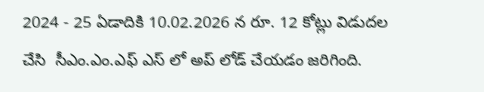2024 - 25 ఏడాదికి 10.02.2026 న రూ. 12 కోట్లు విడుదల చేసి  సీఎం.ఎం.ఎఫ్ ఎస్ లో అప్ లోడ్ చేయడం జరిగింది.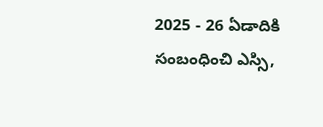2025 - 26 ఏడాదికి సంబంధించి ఎస్సి,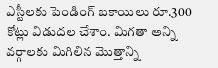ఎస్టీలకు పెండింగ్ బకాయిలు రూ.300 కోట్లు విడుదల చేశాం. మిగతా అన్ని వర్గాలకు మిగిలిన మొత్తాన్ని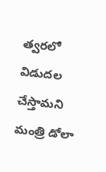త్వరలో విడుదల చేస్తామని మంత్రి డోలా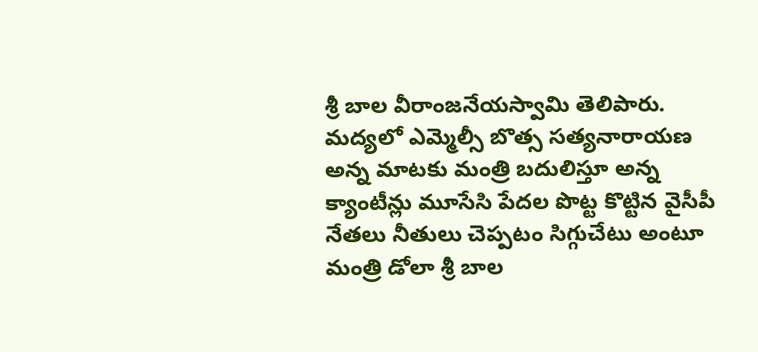శ్రీ బాల వీరాంజనేయస్వామి తెలిపారు. మద్యలో ఎమ్మెల్సీ బొత్స సత్యనారాయణ  అన్న మాటకు మంత్రి బదులిస్తూ అన్న క్యాంటీన్లు మూసేసి పేదల పొట్ట కొట్టిన వైసీపీ నేతలు నీతులు చెప్పటం సిగ్గుచేటు అంటూ మంత్రి డోలా శ్రీ బాల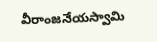వీరాంజనేయస్వామి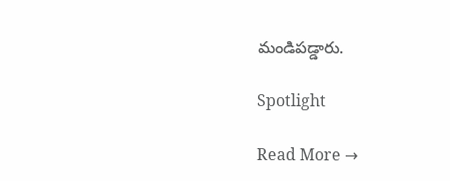మండిపడ్డారు.

Spotlight

Read More →